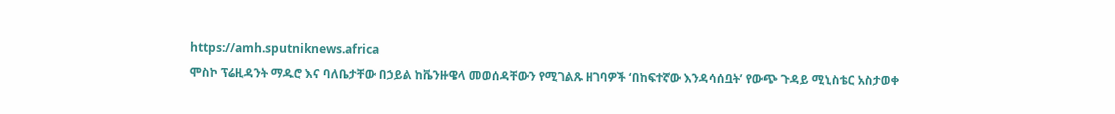https://amh.sputniknews.africa
ሞስኮ ፕሬዚዳንት ማዱሮ እና ባለቤታቸው በኃይል ከቬንዙዌላ መወሰዳቸውን የሚገልጹ ዘገባዎች ‘በከፍተኛው እንዳሳሰቧት’ የውጭ ጉዳይ ሚኒስቴር አስታወቀ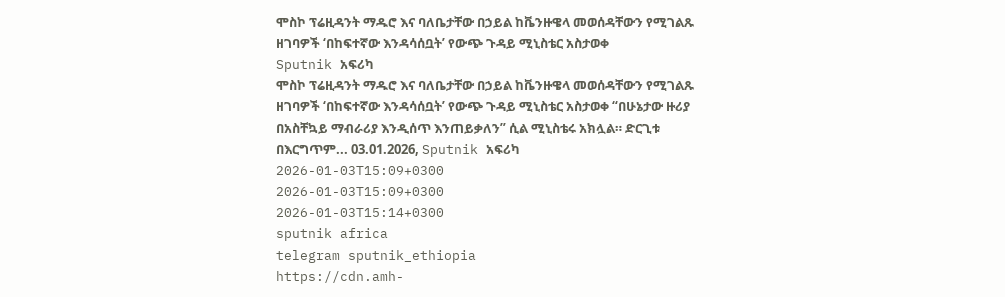ሞስኮ ፕሬዚዳንት ማዱሮ እና ባለቤታቸው በኃይል ከቬንዙዌላ መወሰዳቸውን የሚገልጹ ዘገባዎች ‘በከፍተኛው እንዳሳሰቧት’ የውጭ ጉዳይ ሚኒስቴር አስታወቀ
Sputnik አፍሪካ
ሞስኮ ፕሬዚዳንት ማዱሮ እና ባለቤታቸው በኃይል ከቬንዙዌላ መወሰዳቸውን የሚገልጹ ዘገባዎች ‘በከፍተኛው እንዳሳሰቧት’ የውጭ ጉዳይ ሚኒስቴር አስታወቀ “በሁኔታው ዙሪያ በአስቸኳይ ማብራሪያ እንዲሰጥ እንጠይቃለን” ሲል ሚኒስቴሩ አክሏል። ድርጊቱ በእርግጥም... 03.01.2026, Sputnik አፍሪካ
2026-01-03T15:09+0300
2026-01-03T15:09+0300
2026-01-03T15:14+0300
sputnik africa
telegram sputnik_ethiopia
https://cdn.amh-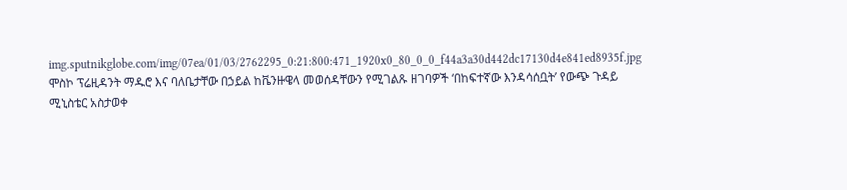img.sputnikglobe.com/img/07ea/01/03/2762295_0:21:800:471_1920x0_80_0_0_f44a3a30d442dc17130d4e841ed8935f.jpg
ሞስኮ ፕሬዚዳንት ማዱሮ እና ባለቤታቸው በኃይል ከቬንዙዌላ መወሰዳቸውን የሚገልጹ ዘገባዎች ‘በከፍተኛው እንዳሳሰቧት’ የውጭ ጉዳይ ሚኒስቴር አስታወቀ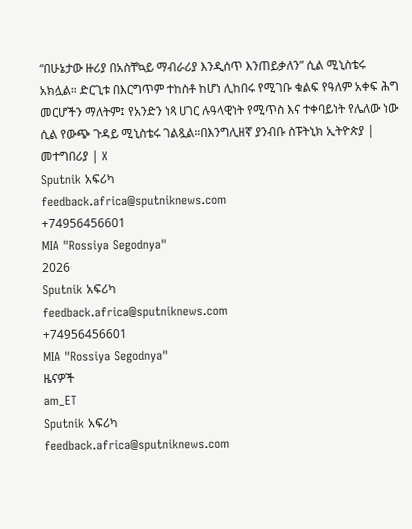“በሁኔታው ዙሪያ በአስቸኳይ ማብራሪያ እንዲሰጥ እንጠይቃለን” ሲል ሚኒስቴሩ አክሏል። ድርጊቱ በእርግጥም ተከስቶ ከሆነ ሊከበሩ የሚገቡ ቁልፍ የዓለም አቀፍ ሕግ መርሆችን ማለትም፤ የአንድን ነጻ ሀገር ሉዓላዊነት የሚጥስ እና ተቀባይነት የሌለው ነው ሲል የውጭ ጉዳይ ሚኒስቴሩ ገልጿል።በእንግሊዘኛ ያንብቡ ስፑትኒክ ኢትዮጵያ | መተግበሪያ | X
Sputnik አፍሪካ
feedback.africa@sputniknews.com
+74956456601
MIA "Rossiya Segodnya"
2026
Sputnik አፍሪካ
feedback.africa@sputniknews.com
+74956456601
MIA "Rossiya Segodnya"
ዜናዎች
am_ET
Sputnik አፍሪካ
feedback.africa@sputniknews.com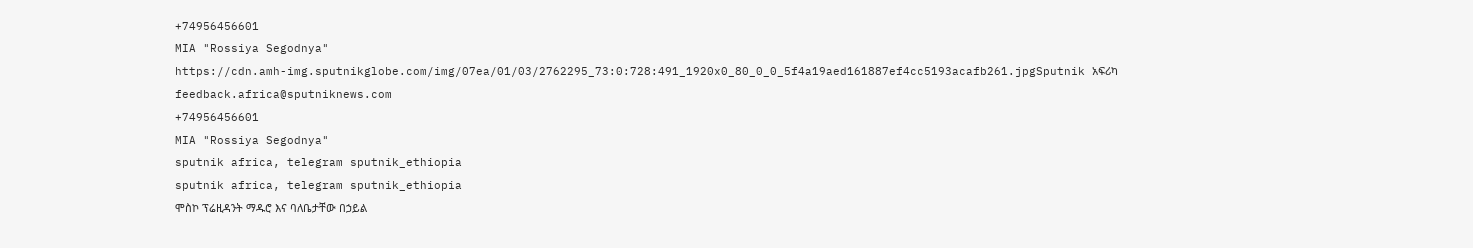+74956456601
MIA "Rossiya Segodnya"
https://cdn.amh-img.sputnikglobe.com/img/07ea/01/03/2762295_73:0:728:491_1920x0_80_0_0_5f4a19aed161887ef4cc5193acafb261.jpgSputnik አፍሪካ
feedback.africa@sputniknews.com
+74956456601
MIA "Rossiya Segodnya"
sputnik africa, telegram sputnik_ethiopia
sputnik africa, telegram sputnik_ethiopia
ሞስኮ ፕሬዚዳንት ማዱሮ እና ባለቤታቸው በኃይል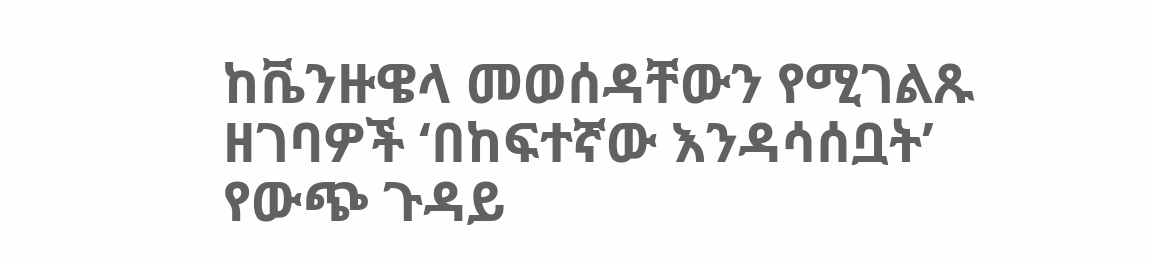ከቬንዙዌላ መወሰዳቸውን የሚገልጹ ዘገባዎች ‘በከፍተኛው እንዳሳሰቧት’ የውጭ ጉዳይ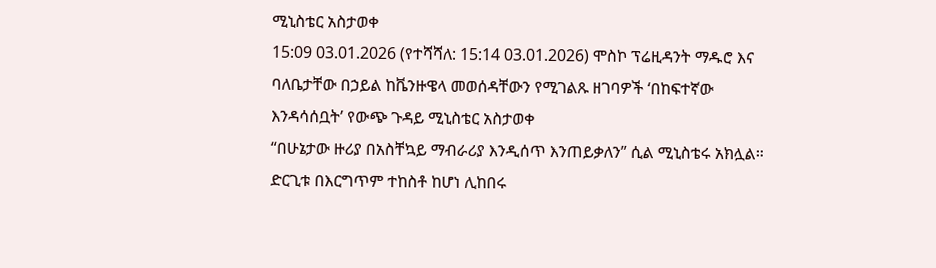ሚኒስቴር አስታወቀ
15:09 03.01.2026 (የተሻሻለ: 15:14 03.01.2026) ሞስኮ ፕሬዚዳንት ማዱሮ እና ባለቤታቸው በኃይል ከቬንዙዌላ መወሰዳቸውን የሚገልጹ ዘገባዎች ‘በከፍተኛው እንዳሳሰቧት’ የውጭ ጉዳይ ሚኒስቴር አስታወቀ
“በሁኔታው ዙሪያ በአስቸኳይ ማብራሪያ እንዲሰጥ እንጠይቃለን” ሲል ሚኒስቴሩ አክሏል።
ድርጊቱ በእርግጥም ተከስቶ ከሆነ ሊከበሩ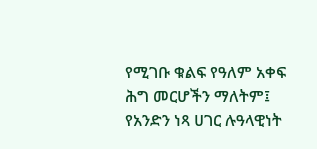የሚገቡ ቁልፍ የዓለም አቀፍ ሕግ መርሆችን ማለትም፤ የአንድን ነጻ ሀገር ሉዓላዊነት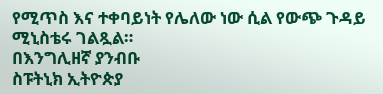የሚጥስ እና ተቀባይነት የሌለው ነው ሲል የውጭ ጉዳይ ሚኒስቴሩ ገልጿል።
በእንግሊዘኛ ያንብቡ
ስፑትኒክ ኢትዮጵያ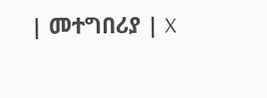| መተግበሪያ | X